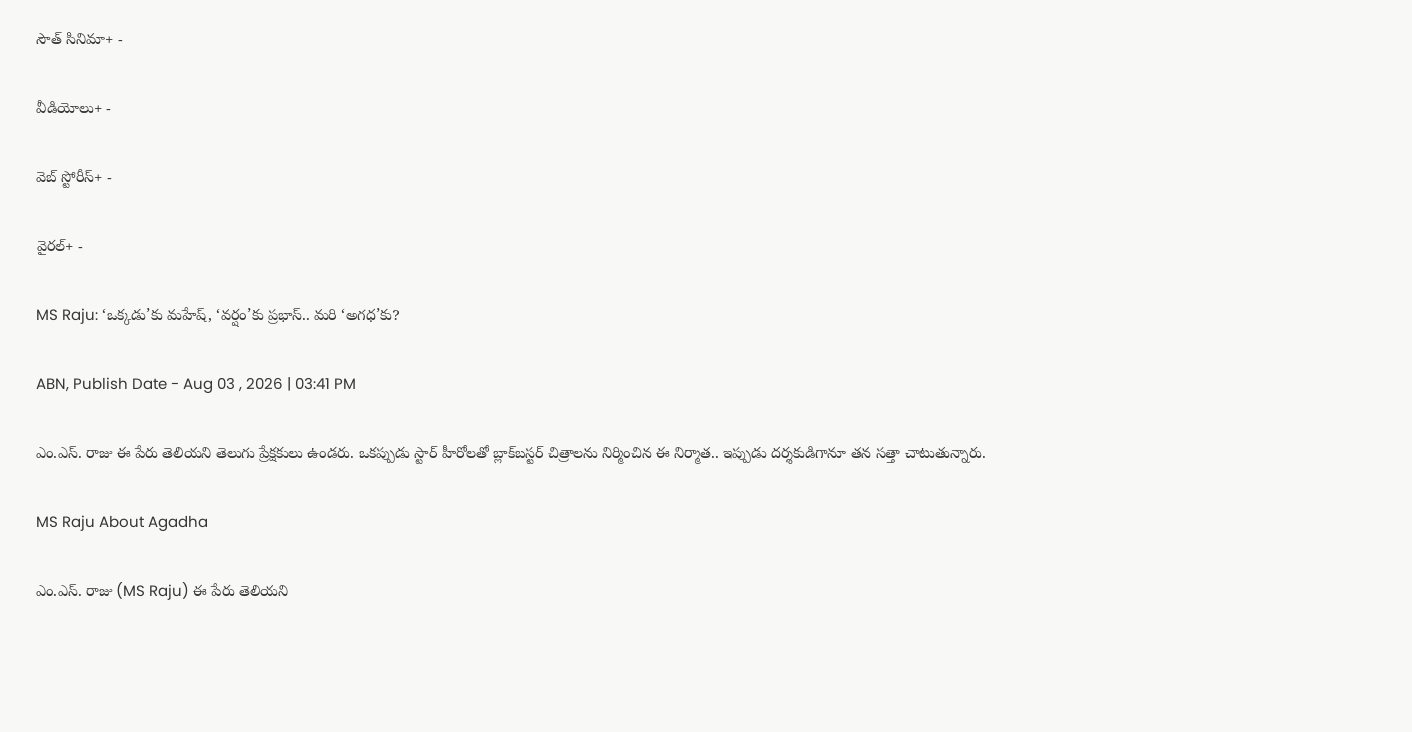సౌత్ సినిమా+ -

వీడియోలు+ -

వెబ్ స్టోరీస్+ -

వైరల్+ -

MS Raju: ‘ఒక్కడు’కు మహేష్, ‘వర్షం’కు ప్రభాస్.. మరి ‘అగధ’కు?

ABN, Publish Date - Aug 03 , 2026 | 03:41 PM

ఎం.ఎస్. రాజు ఈ పేరు తెలియని తెలుగు ప్రేక్షకులు ఉండరు. ఒకప్పుడు స్టార్ హీరోలతో బ్లాక్‌బస్టర్ చిత్రాలను నిర్మించిన ఈ నిర్మాత.. ఇప్పుడు దర్శకుడిగానూ తన సత్తా చాటుతున్నారు.

MS Raju About Agadha

ఎం.ఎస్. రాజు (MS Raju) ఈ పేరు తెలియని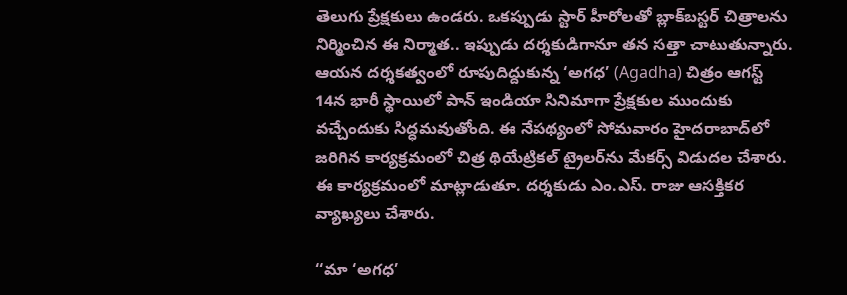తెలుగు ప్రేక్షకులు ఉండరు. ఒకప్పుడు స్టార్ హీరోలతో బ్లాక్‌బస్టర్ చిత్రాలను నిర్మించిన ఈ నిర్మాత.. ఇప్పుడు దర్శకుడిగానూ తన సత్తా చాటుతున్నారు. ఆయన దర్శకత్వంలో రూపుదిద్దుకున్న ‘అగధ’ (Agadha) చిత్రం ఆగస్ట్ 14న భారీ స్థాయిలో పాన్ ఇండియా సినిమాగా ప్రేక్షకుల ముందుకు వచ్చేందుకు సిద్ధమవుతోంది. ఈ నేపథ్యంలో సోమవారం హైదరాబాద్‌లో జరిగిన కార్యక్రమంలో చిత్ర థియేట్రికల్ ట్రైలర్‌ను మేకర్స్ విడుదల చేశారు. ఈ కార్యక్రమంలో మాట్లాడుతూ. దర్శకుడు ఎం.ఎస్. రాజు ఆసక్తికర వ్యాఖ్యలు చేశారు.

‘‘మా ‘అగధ’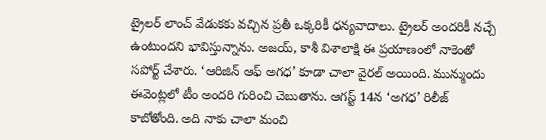ట్రైలర్ లాంచ్ వేడుకకు వచ్చిన ప్రతీ ఒక్కరికీ ధన్యవాదాలు. ట్రైలర్ అందరికీ నచ్చే ఉంటుందని భావిస్తున్నాను. అజయ్, కాశీ విశాలాక్షి ఈ ప్రయాణంలో నాకెంతో సపోర్ట్ చేశారు. ‘ఆరిజిన్ ఆఫ్ అగధ’ కూడా చాలా వైరల్ అయింది. మున్ముందు ఈవెంట్లలో టీం అందరి గురించి చెబుతాను. ఆగస్ట్ 14న ‘అగధ’ రిలీజ్ కాబోతోంది. అది నాకు చాలా మంచి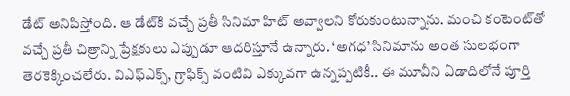డేట్ అనిపిస్తోంది. ఆ డేట్‌కి వచ్చే ప్రతీ సినిమా హిట్ అవ్వాలని కోరుకుంటున్నాను. మంచి కంటెంట్‌తో వచ్చే ప్రతీ చిత్రాన్ని ప్రేక్షకులు ఎప్పుడూ ఆదరిస్తూనే ఉన్నారు. ‘అగధ’ సినిమాను అంత సులభంగా తెరకెక్కించలేరు. విఎఫ్ఎక్స్, గ్రాఫిక్స్ వంటివి ఎక్కువగా ఉన్నప్పటికీ.. ఈ మూవీని ఏడాదిలోనే పూర్తి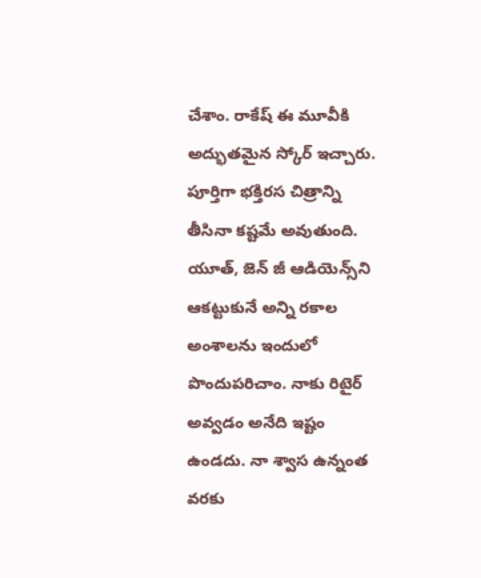చేశాం. రాకేష్ ఈ మూవీకి అద్భుతమైన స్కోర్ ఇచ్చారు. పూర్తిగా భక్తిరస చిత్రాన్ని తీసినా కష్టమే అవుతుంది. యూత్, జెన్ జీ ఆడియెన్స్‌ని ఆకట్టుకునే అన్ని రకాల అంశాలను ఇందులో పొందుపరిచాం. నాకు రిటైర్ అవ్వడం అనేది ఇష్టం ఉండదు. నా శ్వాస ఉన్నంత వరకు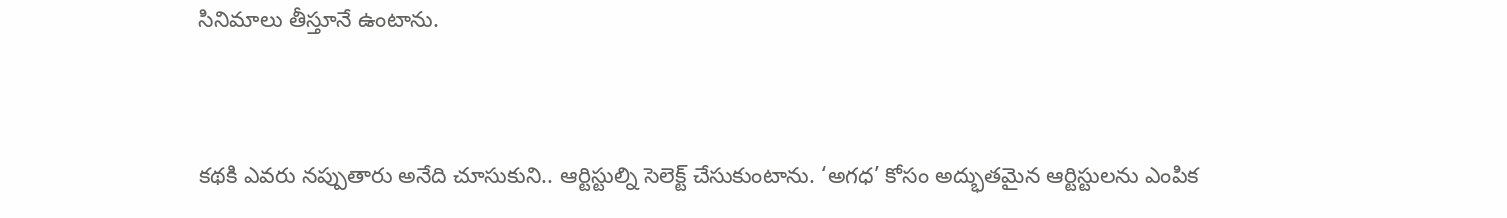సినిమాలు తీస్తూనే ఉంటాను.


కథకి ఎవరు నప్పుతారు అనేది చూసుకుని.. ఆర్టిస్టుల్ని సెలెక్ట్ చేసుకుంటాను. ‘అగధ’ కోసం అద్భుతమైన ఆర్టిస్టులను ఎంపిక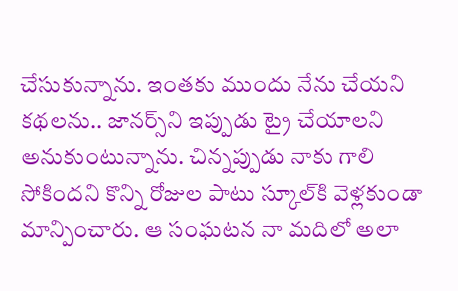చేసుకున్నాను. ఇంతకు ముందు నేను చేయని కథలను.. జానర్స్‌ని ఇప్పుడు ట్రై చేయాలని అనుకుంటున్నాను. చిన్నప్పుడు నాకు గాలి సోకిందని కొన్ని రోజుల పాటు స్కూల్‌కి వెళ్లకుండా మాన్పించారు. ఆ సంఘటన నా మదిలో అలా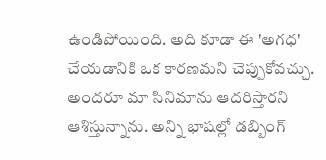ఉండిపోయింది. అది కూడా ఈ 'అగధ' చేయడానికి ఒక కారణమని చెప్పుకోవచ్చు. అందరూ మా సినిమాను ఆదరిస్తారని ఆశిస్తున్నాను. అన్ని భాషల్లో డబ్బింగ్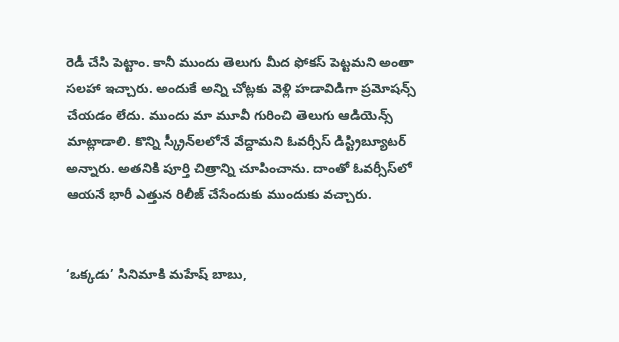రెడీ చేసి పెట్టాం. కానీ ముందు తెలుగు మీద ఫోకస్ పెట్టమని అంతా సలహా ఇచ్చారు. అందుకే అన్ని చోట్లకు వెళ్లి హడావిడిగా ప్రమోషన్స్ చేయడం లేదు. ముందు మా మూవీ గురించి తెలుగు ఆడియెన్స్ మాట్లాడాలి. కొన్ని స్క్రీన్‌లలోనే వేద్దామని ఓవర్సీస్ డిస్ట్రిబ్యూటర్ అన్నారు. అతనికి పూర్తి చిత్రాన్ని చూపించాను. దాంతో ఓవర్సీస్‌లో ఆయనే భారీ ఎత్తున రిలీజ్ చేసేందుకు ముందుకు వచ్చారు.


‘ఒక్కడు’ సినిమాకి మహేష్ బాబు,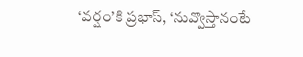‘వర్షం’కి ప్రభాస్, ‘నువ్వొస్తానంటే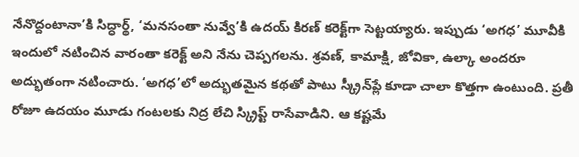నేనొద్దంటానా’కి సిద్ధార్థ్, ‘మనసంతా నువ్వే’కి ఉదయ్ కిరణ్ కరెక్ట్‌గా సెట్టయ్యారు. ఇప్పుడు ‘అగధ’ మూవీకి ఇందులో నటించిన వారంతా కరెక్ట్ అని నేను చెప్పగలను. శ్రవణ్, కామాక్షి, జోవికా, ఉల్కా అందరూ అద్భుతంగా నటించారు. ‘అగధ’లో అద్భుతమైన కథతో పాటు స్క్రీన్‌ప్లే కూడా చాలా కొత్తగా ఉంటుంది. ప్రతీ రోజూ ఉదయం మూడు గంటలకు నిద్ర లేచి స్క్రిప్ట్ రాసేవాడిని. ఆ కష్టమే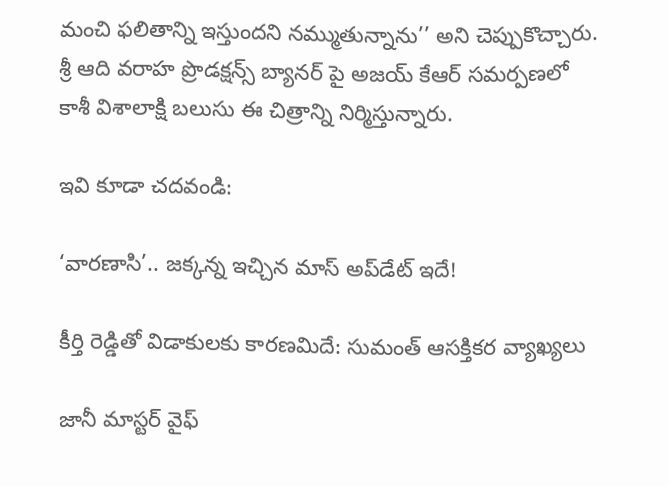మంచి ఫలితాన్ని ఇస్తుందని నమ్ముతున్నాను’’ అని చెప్పుకొచ్చారు. శ్రీ ఆది వరాహ ప్రొడక్షన్స్ బ్యానర్ పై అజయ్ కేఆర్ సమర్పణలో కాశీ విశాలాక్షి బలుసు ఈ చిత్రాన్ని నిర్మిస్తున్నారు.

ఇవి కూడా చదవండి:

‘వారణాసి’.. జక్కన్న ఇచ్చిన మాస్ అప్‌డేట్ ఇదే!

కీర్తి రెడ్డితో విడాకులకు కారణమిదే: సుమంత్ ఆసక్తికర వ్యాఖ్యలు

జానీ మాస్టర్ వైఫ్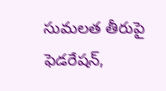సుమలత తీరుపై ఫెడరేషన్,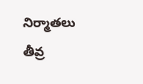నిర్మాతలు తీవ్ర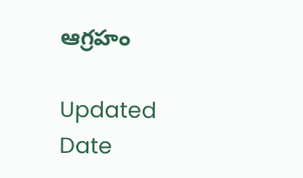ఆగ్రహం

Updated Date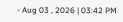- Aug 03 , 2026 | 03:42 PM